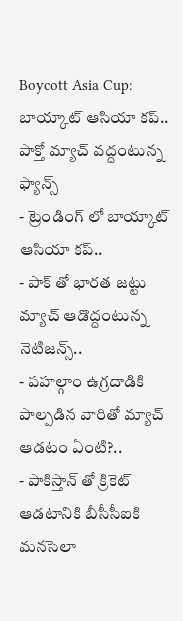Boycott Asia Cup: బాయ్కాట్ ఆసియా కప్.. పాక్తో మ్యాచ్ వద్దంటున్న ఫ్యాన్స్
- ట్రెండింగ్ లో బాయ్కాట్ ఆసియా కప్..
- పాక్ తో భారత జట్టు మ్యాచ్ ఆడొద్దంటున్న నెటిజన్స్..
- పహల్గాం ఉగ్రదాడికి పాల్పడిన వారితో మ్యాచ్ ఆడటం ఏంటి?..
- పాకిస్తాన్ తో క్రికెట్ ఆడటానికి బీసీసీఐకి మనసెలా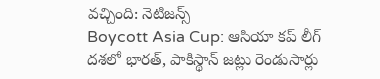వచ్చింది: నెటిజన్స్
Boycott Asia Cup: ఆసియా కప్ లీగ్ దశలో భారత్, పాకిస్థాన్ జట్లు రెండుసార్లు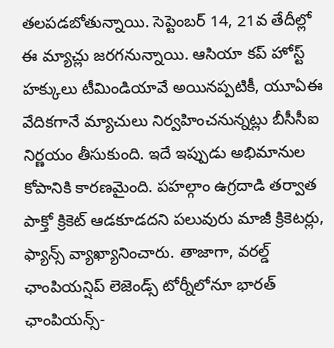తలపడబోతున్నాయి. సెప్టెంబర్ 14, 21వ తేదీల్లో ఈ మ్యాచ్లు జరగనున్నాయి. ఆసియా కప్ హోస్ట్ హక్కులు టీమిండియావే అయినప్పటికీ, యూఏఈ వేదికగానే మ్యాచులు నిర్వహించనున్నట్లు బీసీసీఐ నిర్ణయం తీసుకుంది. ఇదే ఇప్పుడు అభిమానుల కోపానికి కారణమైంది. పహల్గాం ఉగ్రదాడి తర్వాత పాక్తో క్రికెట్ ఆడకూడదని పలువురు మాజీ క్రికెటర్లు, ఫ్యాన్స్ వ్యాఖ్యానించారు. తాజాగా, వరల్డ్ ఛాంపియన్షిప్ లెజెండ్స్ టోర్నీలోనూ భారత్ ఛాంపియన్స్-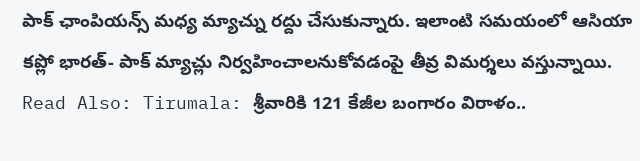పాక్ ఛాంపియన్స్ మధ్య మ్యాచ్ను రద్దు చేసుకున్నారు. ఇలాంటి సమయంలో ఆసియా కప్లో భారత్- పాక్ మ్యాచ్లు నిర్వహించాలనుకోవడంపై తీవ్ర విమర్శలు వస్తున్నాయి.
Read Also: Tirumala: శ్రీవారికి 121 కేజీల బంగారం విరాళం..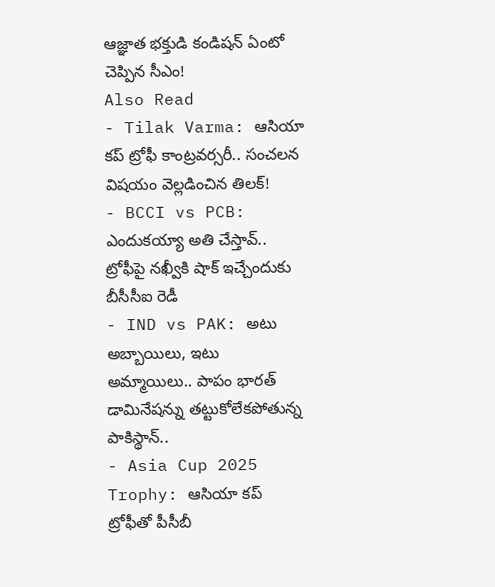ఆజ్ఞాత భక్తుడి కండిషన్ ఏంటో చెప్పిన సీఎం!
Also Read
- Tilak Varma: ఆసియా కప్ ట్రోఫీ కాంట్రవర్సరీ.. సంచలన విషయం వెల్లడించిన తిలక్!
- BCCI vs PCB: ఎందుకయ్యా అతి చేస్తావ్.. ట్రోఫీపై నఖ్వీకి షాక్ ఇచ్చేందుకు బీసీసీఐ రెడీ
- IND vs PAK: అటు అబ్బాయిలు, ఇటు అమ్మాయిలు.. పాపం భారత్ డామినేషన్ను తట్టుకోలేకపోతున్న పాకిస్థాన్..
- Asia Cup 2025 Trophy: ఆసియా కప్ ట్రోఫీతో పీసీబీ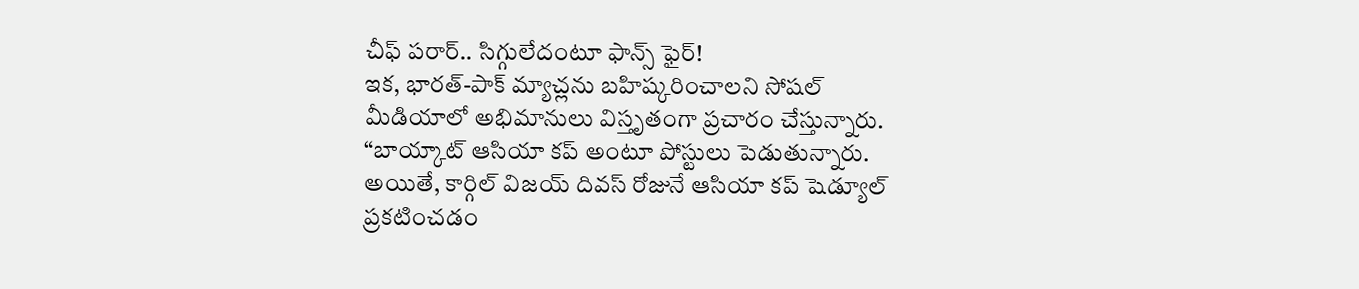చీఫ్ పరార్.. సిగ్గులేదంటూ ఫాన్స్ ఫైర్!
ఇక, భారత్-పాక్ మ్యాచ్లను బహిష్కరించాలని సోషల్ మీడియాలో అభిమానులు విస్తృతంగా ప్రచారం చేస్తున్నారు. “బాయ్కాట్ ఆసియా కప్ అంటూ పోస్టులు పెడుతున్నారు. అయితే, కార్గిల్ విజయ్ దివస్ రోజునే ఆసియా కప్ షెడ్యూల్ ప్రకటించడం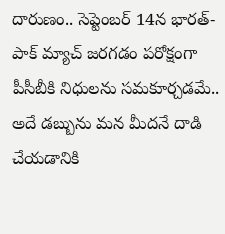దారుణం.. సెప్టెంబర్ 14న భారత్- పాక్ మ్యాచ్ జరగడం పరోక్షంగా పీసీబీకి నిధులను సమకూర్చడమే.. అదే డబ్బును మన మీదనే దాడి చేయడానికి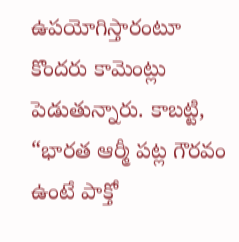ఉపయోగిస్తారంటూ కొందరు కామెంట్లు పెడుతున్నారు. కాబట్టి, “భారత ఆర్మీ పట్ల గౌరవం ఉంటే పాక్తో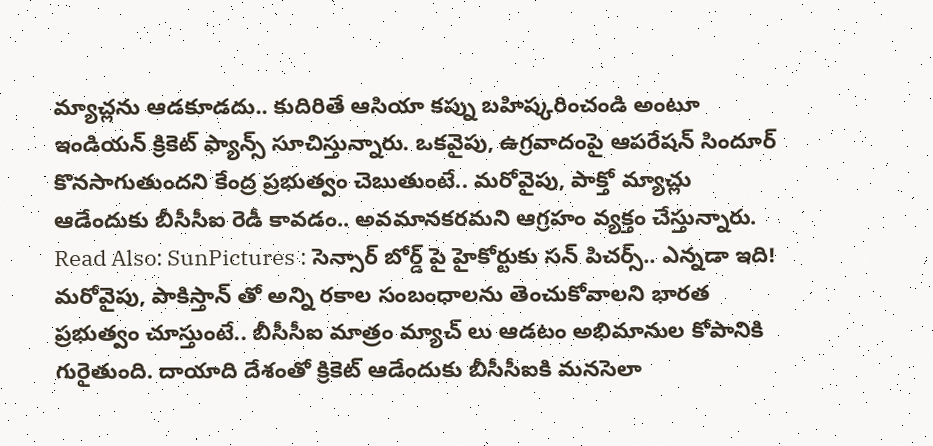మ్యాచ్లను ఆడకూడదు.. కుదిరితే ఆసియా కప్ను బహిష్కరించండి అంటూ ఇండియన్ క్రికెట్ ఫ్యాన్స్ సూచిస్తున్నారు. ఒకవైపు, ఉగ్రవాదంపై ఆపరేషన్ సిందూర్ కొనసాగుతుందని కేంద్ర ప్రభుత్వం చెబుతుంటే.. మరోవైపు, పాక్తో మ్యాచ్లు ఆడేందుకు బీసీసీఐ రెడీ కావడం.. అవమానకరమని ఆగ్రహం వ్యక్తం చేస్తున్నారు.
Read Also: SunPictures : సెన్సార్ బోర్డ్ పై హైకోర్టుకు సన్ పిచర్స్.. ఎన్నడా ఇది!
మరోవైపు, పాకిస్తాన్ తో అన్ని రకాల సంబంధాలను తెంచుకోవాలని భారత ప్రభుత్వం చూస్తుంటే.. బీసీసీఐ మాత్రం మ్యాచ్ లు ఆడటం అభిమానుల కోపానికి గురైతుంది. దాయాది దేశంతో క్రికెట్ ఆడేందుకు బీసీసీఐకి మనసెలా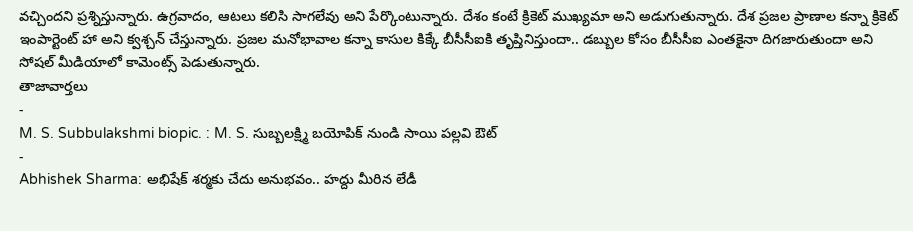వచ్చిందని ప్రశ్నిస్తున్నారు. ఉగ్రవాదం, ఆటలు కలిసి సాగలేవు అని పేర్కొంటున్నారు. దేశం కంటే క్రికెట్ ముఖ్యమా అని అడుగుతున్నారు. దేశ ప్రజల ప్రాణాల కన్నా క్రికెట్ ఇంపార్టెంట్ హా అని క్వశ్చన్ చేస్తున్నారు. ప్రజల మనోభావాల కన్నా కాసుల కిక్కే బీసీసీఐకి తృప్తినిస్తుందా.. డబ్బుల కోసం బీసీసీఐ ఎంతకైనా దిగజారుతుందా అని సోషల్ మీడియాలో కామెంట్స్ పెడుతున్నారు.
తాజావార్తలు
-
M. S. Subbulakshmi biopic. : M. S. సుబ్బలక్ష్మి బయోపిక్ నుండి సాయి పల్లవి ఔట్
-
Abhishek Sharma: అభిషేక్ శర్మకు చేదు అనుభవం.. హద్దు మీరిన లేడీ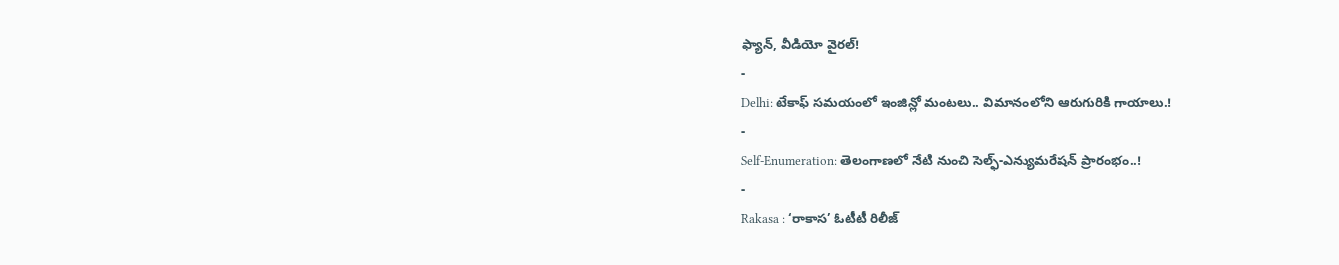ఫ్యాన్, వీడియో వైరల్!
-
Delhi: టేకాఫ్ సమయంలో ఇంజిన్లో మంటలు.. విమానంలోని ఆరుగురికి గాయాలు.!
-
Self-Enumeration: తెలంగాణలో నేటి నుంచి సెల్ఫ్-ఎన్యుమరేషన్ ప్రారంభం..!
-
Rakasa : ‘రాకాస’ ఓటీటీ రిలీజ్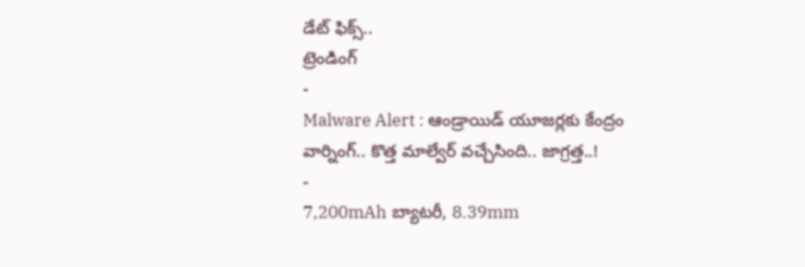డేట్ ఫిక్స్..
ట్రెండింగ్
-
Malware Alert : ఆండ్రాయిడ్ యూజర్లకు కేంద్రం వార్నింగ్.. కొత్త మాల్వేర్ వచ్చేసింది.. జాగ్రత్త..!
-
7,200mAh బ్యాటరీ, 8.39mm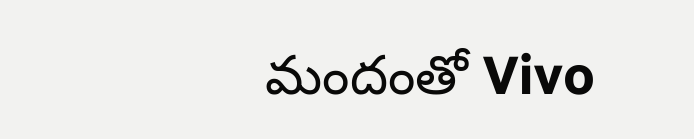మందంతో Vivo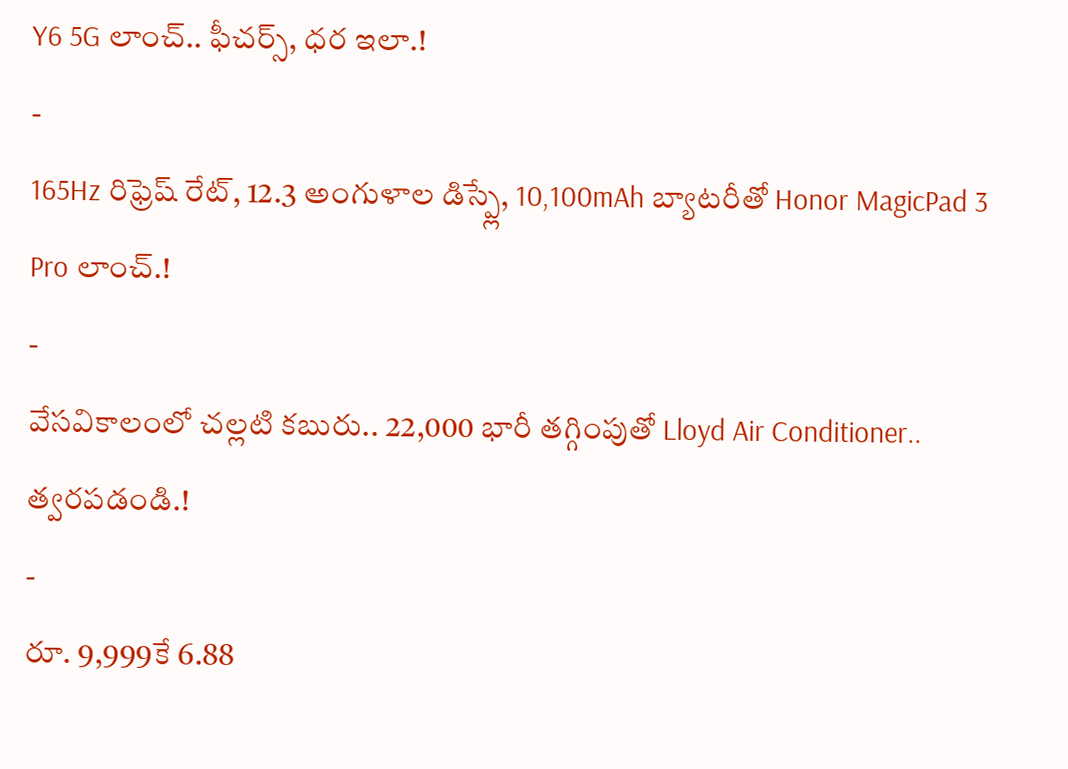Y6 5G లాంచ్.. ఫీచర్స్, ధర ఇలా.!
-
165Hz రిఫ్రెష్ రేట్, 12.3 అంగుళాల డిస్ప్లే, 10,100mAh బ్యాటరీతో Honor MagicPad 3 Pro లాంచ్.!
-
వేసవికాలంలో చల్లటి కబురు.. 22,000 భారీ తగ్గింపుతో Lloyd Air Conditioner.. త్వరపడండి.!
-
రూ. 9,999కే 6.88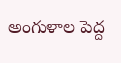అంగుళాల పెద్ద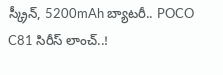స్క్రీన్, 5200mAh బ్యాటరీ.. POCO C81 సిరీస్ లాంచ్..!